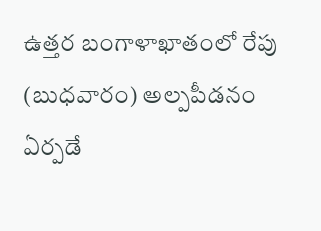ఉత్తర బంగాళాఖాతంలో రేపు (బుధవారం) అల్పపీడనం ఏర్పడే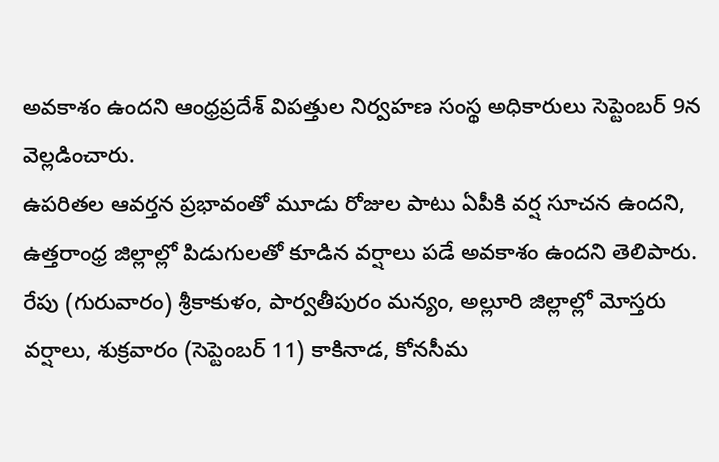అవకాశం ఉందని ఆంధ్రప్రదేశ్ విపత్తుల నిర్వహణ సంస్థ అధికారులు సెప్టెంబర్ 9న వెల్లడించారు.
ఉపరితల ఆవర్తన ప్రభావంతో మూడు రోజుల పాటు ఏపీకి వర్ష సూచన ఉందని, ఉత్తరాంధ్ర జిల్లాల్లో పిడుగులతో కూడిన వర్షాలు పడే అవకాశం ఉందని తెలిపారు.
రేపు (గురువారం) శ్రీకాకుళం, పార్వతీపురం మన్యం, అల్లూరి జిల్లాల్లో మోస్తరు వర్షాలు, శుక్రవారం (సెప్టెంబర్ 11) కాకినాడ, కోనసీమ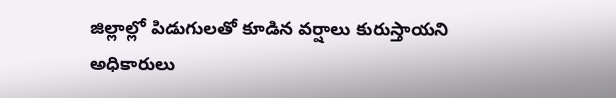జిల్లాల్లో పిడుగులతో కూడిన వర్షాలు కురుస్తాయని అధికారులు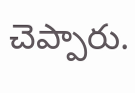చెప్పారు.